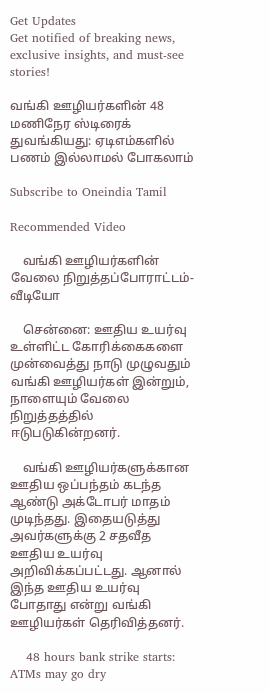Get Updates
Get notified of breaking news, exclusive insights, and must-see stories!

வங்கி ஊழியர்களின் 48 மணிநேர ஸ்டிரைக் துவங்கியது: ஏடிஎம்களில் பணம் இல்லாமல் போகலாம்

Subscribe to Oneindia Tamil

Recommended Video

    வங்கி ஊழியர்களின் வேலை நிறுத்தப்போராட்டம்-வீடியோ

    சென்னை: ஊதிய உயர்வு உள்ளிட்ட கோரிக்கைகளை முன்வைத்து நாடு முழுவதும் வங்கி ஊழியர்கள் இன்றும், நாளையும் வேலை நிறுத்தத்தில் ஈடுபடுகின்றனர்.

    வங்கி ஊழியர்களுக்கான ஊதிய ஒப்பந்தம் கடந்த ஆண்டு அக்டோபர் மாதம் முடிந்தது. இதையடுத்து அவர்களுக்கு 2 சதவீத ஊதிய உயர்வு அறிவிக்கப்பட்டது. ஆனால் இந்த ஊதிய உயர்வு போதாது என்று வங்கி ஊழியர்கள் தெரிவித்தனர்.

    48 hours bank strike starts: ATMs may go dry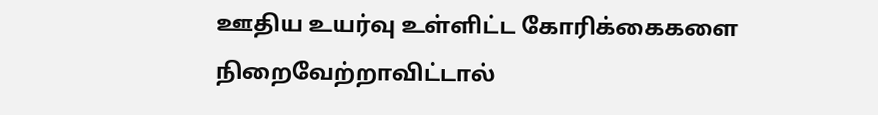ஊதிய உயர்வு உள்ளிட்ட கோரிக்கைகளை நிறைவேற்றாவிட்டால்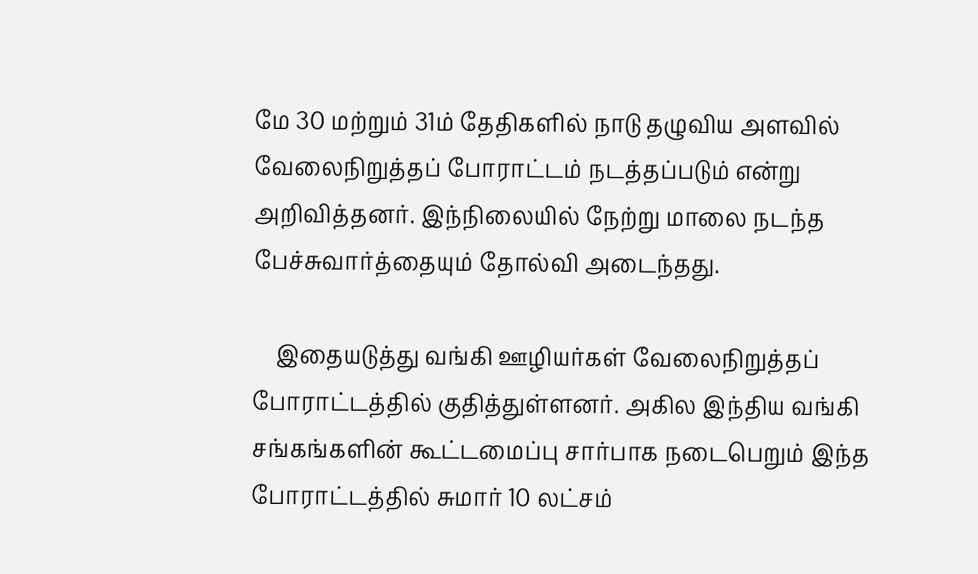மே 30 மற்றும் 31ம் தேதிகளில் நாடு தழுவிய அளவில் வேலைநிறுத்தப் போராட்டம் நடத்தப்படும் என்று அறிவித்தனர். இந்நிலையில் நேற்று மாலை நடந்த பேச்சுவார்த்தையும் தோல்வி அடைந்தது.

    இதையடுத்து வங்கி ஊழியர்கள் வேலைநிறுத்தப் போராட்டத்தில் குதித்துள்ளனர். அகில இந்திய வங்கி சங்கங்களின் கூட்டமைப்பு சார்பாக நடைபெறும் இந்த போராட்டத்தில் சுமார் 10 லட்சம்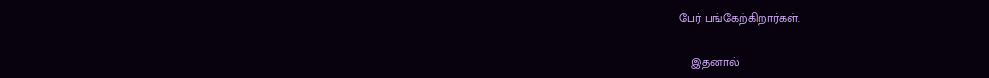பேர் பங்கேற்கிறார்கள்.

    இதனால்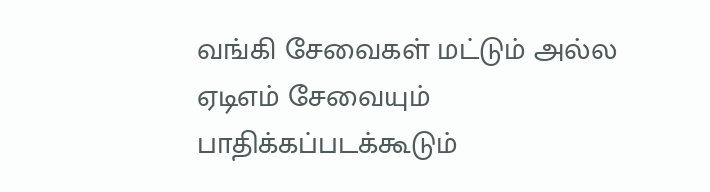வங்கி சேவைகள் மட்டும் அல்ல ஏடிஎம் சேவையும் பாதிக்கப்படக்கூடும்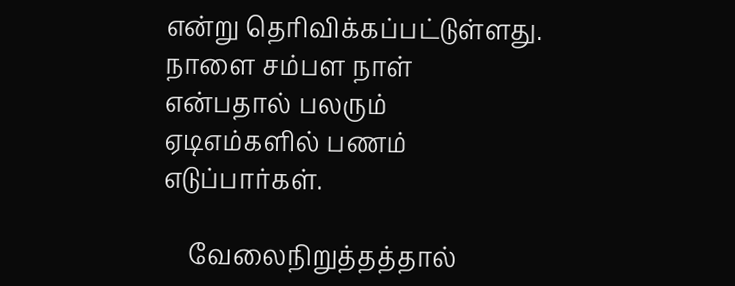என்று தெரிவிக்கப்பட்டுள்ளது. நாளை சம்பள நாள் என்பதால் பலரும் ஏடிஎம்களில் பணம் எடுப்பார்கள்.

    வேலைநிறுத்தத்தால்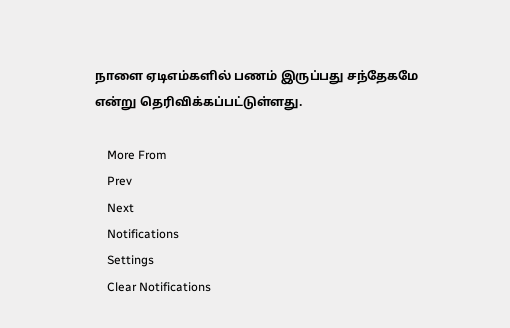நாளை ஏடிஎம்களில் பணம் இருப்பது சந்தேகமே என்று தெரிவிக்கப்பட்டுள்ளது.

    More From
    Prev
    Next
    Notifications
    Settings
    Clear Notifications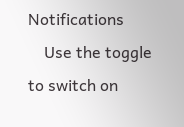Notifications
    Use the toggle to switch on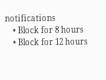notifications
    • Block for 8 hours
    • Block for 12 hours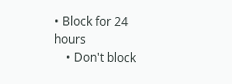• Block for 24 hours
    • Don't block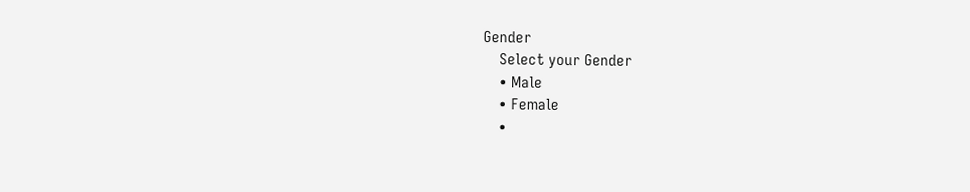Gender
    Select your Gender
    • Male
    • Female
    •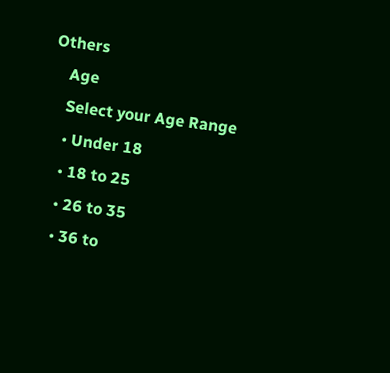Others
    Age
    Select your Age Range
    • Under 18
    • 18 to 25
    • 26 to 35
    • 36 to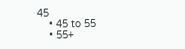45
    • 45 to 55
    • 55+